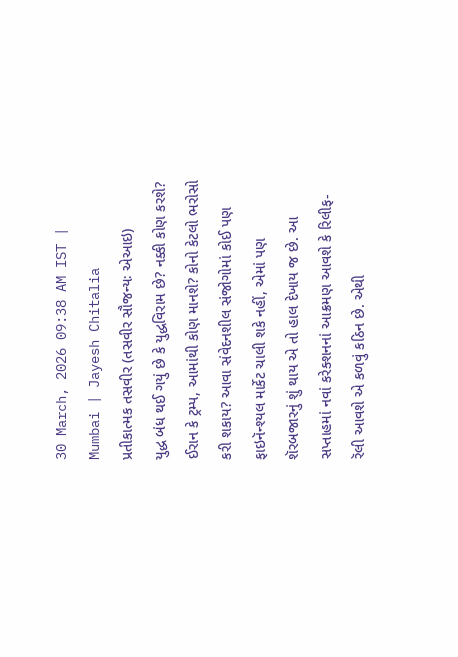30 March, 2026 09:38 AM IST | Mumbai | Jayesh Chitalia
પ્રતીકાત્મક તસવીર (તસવીર સૌજન્યઃ એઆઇ)
યુદ્ધ બંધ થઈ ગયું છે કે યુદ્ધવિરામ છે? નક્કી કોણ કરશે? ઈરાન કે ટ્રમ્પ, આમાંથી કોણ માનશે? કોનો કેટલો ભરોસો કરી શકાય? આવા સંવેદનશીલ સંજોગોમાં કોઈ પણ ફાઇનૅન્શ્યલ માર્કેટ ચાલી શકે નહીં, એમાં પણ શૅરબજારનું શું થાય એ તો હાલ દેખાય જ છે. આ સપ્તાહમાં નવાં કરેક્શનનાં આક્રમણ આવશે કે રિલીફ-રૅલી આવશે એ કળવું કઠિન છે. એથી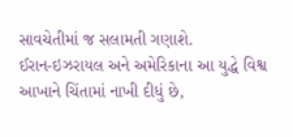સાવચેતીમાં જ સલામતી ગણાશે.
ઈરાન-ઇઝરાયલ અને અમેરિકાના આ યુદ્ધે વિશ્વ આખાને ચિંતામાં નાખી દીધું છે,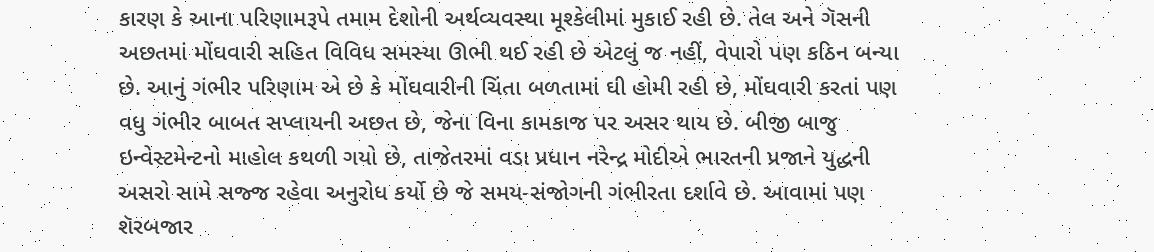કારણ કે આના પરિણામરૂપે તમામ દેશોની અર્થવ્યવસ્થા મૂશ્કેલીમાં મુકાઈ રહી છે. તેલ અને ગૅસની અછતમાં મોંઘવારી સહિત વિવિધ સમસ્યા ઊભી થઈ રહી છે એટલું જ નહીં, વેપારો પણ કઠિન બન્યા છે. આનું ગંભીર પરિણામ એ છે કે મોંઘવારીની ચિંતા બળતામાં ઘી હોમી રહી છે, મોંઘવારી કરતાં પણ વધુ ગંભીર બાબત સપ્લાયની અછત છે, જેના વિના કામકાજ પર અસર થાય છે. બીજી બાજુ ઇન્વેસ્ટમેન્ટનો માહોલ કથળી ગયો છે, તાજેતરમાં વડા પ્રધાન નરેન્દ્ર મોદીએ ભારતની પ્રજાને યુદ્ધની અસરો સામે સજ્જ રહેવા અનુરોધ કર્યો છે જે સમય-સંજોગની ગંભીરતા દર્શાવે છે. આવામાં પણ શૅરબજાર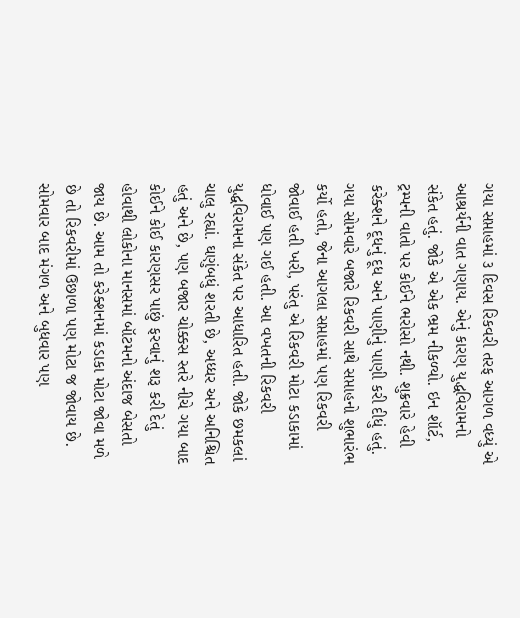ગયા સપ્તાહમાં ૩ દિવસ રિકવરી તરફ આગળ વધ્યું એ આશ્રર્યની વાત ગણાય. એનું કારણ યુદ્ધવિરામનો સંકેત હતું. જોકે એ એક ભ્રમ નીકળ્યો. ઇન શૉર્ટ, ટ્રમ્પની વાતો પર કોઈને ભરોસો નથી. શુક્રવારે હેવી કરેક્શને દૂધનું દૂધ અને પાણીનું પાણી કરી દીધું હતું.
ગયા સોમવારે બજારે રિકવરી સાથે સપ્તાહનો શુભારંભ કર્યો હતો, જેના આગલા સપ્તાહમાં પણ રિકવરી જોવાઈ હતી ખરી, પરંતુ એ રિકવરી મોટા કડાકામાં ધોવાઈ પણ ગઈ હતી. આ વખતની રિકવરી યુદ્ધવિરામના સંકેત પર આધારિત હતી. જોકે છમકલાં ચાલુ રહ્યાં. ઘણુંબધું શરતી છે, અધ્ધર અને અનિશ્ચિત હતું અને છે, પણ બજાર ચોક્કસ સ્તરે નીચે ગયા બાદ કોઈને કોઈ કારણસર પાછું ફરવાનું શરૂ કરી દેતું હોવાથી લોકોના માનસમાં બૉટમનો અંદાજ બેસતો જાય છે. આમ તો કરેક્શનમાં કડાકા મોટા જોવા મળે છે તો રિકવરીમાં ઉછાળા પણ મોટા જ જોવાય છે.
સોમવાર બાદ મંગળ અને બુધવાર પણ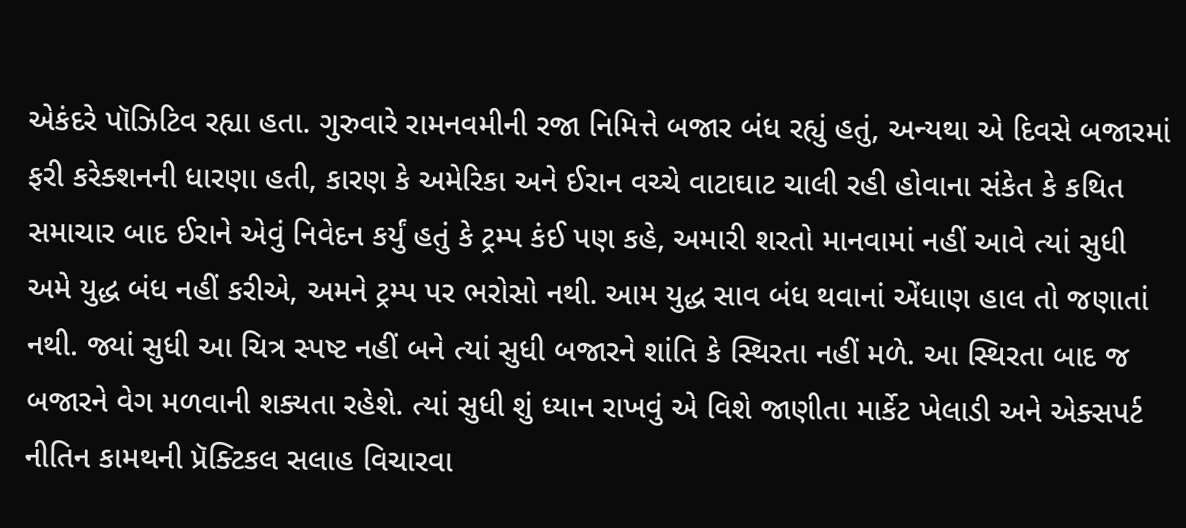એકંદરે પૉઝિટિવ રહ્યા હતા. ગુરુવારે રામનવમીની રજા નિમિત્તે બજાર બંધ રહ્યું હતું, અન્યથા એ દિવસે બજારમાં ફરી કરેક્શનની ધારણા હતી, કારણ કે અમેરિકા અને ઈરાન વચ્ચે વાટાઘાટ ચાલી રહી હોવાના સંકેત કે કથિત સમાચાર બાદ ઈરાને એવું નિવેદન કર્યું હતું કે ટ્રમ્પ કંઈ પણ કહે, અમારી શરતો માનવામાં નહીં આવે ત્યાં સુધી અમે યુદ્ધ બંધ નહીં કરીએ, અમને ટ્રમ્પ પર ભરોસો નથી. આમ યુદ્ધ સાવ બંધ થવાનાં એંધાણ હાલ તો જણાતાં નથી. જ્યાં સુધી આ ચિત્ર સ્પષ્ટ નહીં બને ત્યાં સુધી બજારને શાંતિ કે સ્થિરતા નહીં મળે. આ સ્થિરતા બાદ જ બજારને વેગ મળવાની શક્યતા રહેશે. ત્યાં સુધી શું ધ્યાન રાખવું એ વિશે જાણીતા માર્કેટ ખેલાડી અને એક્સપર્ટ નીતિન કામથની પ્રૅક્ટિકલ સલાહ વિચારવા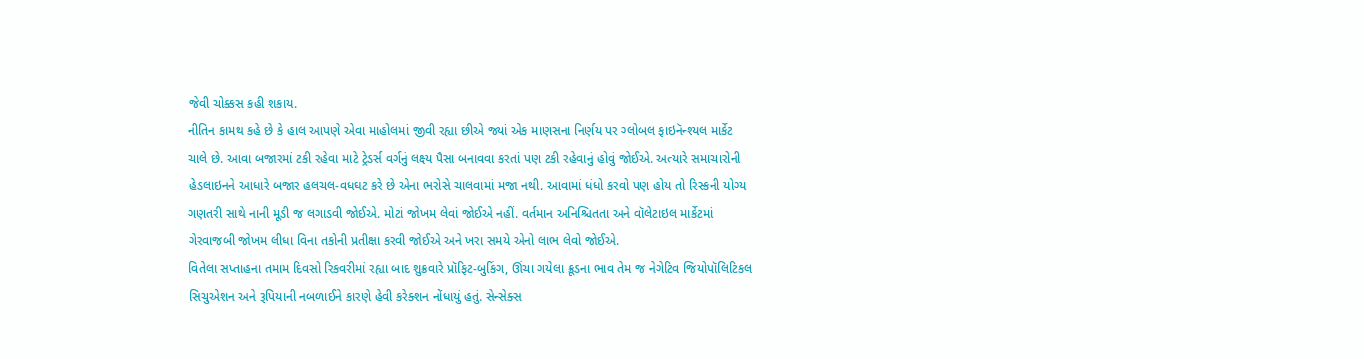જેવી ચોક્કસ કહી શકાય.
નીતિન કામથ કહે છે કે હાલ આપણે એવા માહોલમાં જીવી રહ્યા છીએ જ્યાં એક માણસના નિર્ણય પર ગ્લોબલ ફાઇનૅન્શ્યલ માર્કેટ ચાલે છે. આવા બજારમાં ટકી રહેવા માટે ટ્રેડર્સ વર્ગનું લક્ષ્ય પૈસા બનાવવા કરતાં પણ ટકી રહેવાનું હોવું જોઈએ. અત્યારે સમાચારોની હેડલાઇનને આધારે બજાર હલચલ-વધઘટ કરે છે એના ભરોસે ચાલવામાં મજા નથી. આવામાં ધંધો કરવો પણ હોય તો રિસ્કની યોગ્ય ગણતરી સાથે નાની મૂડી જ લગાડવી જોઈએ. મોટાં જોખમ લેવાં જોઈએ નહીં. વર્તમાન અનિશ્ચિતતા અને વૉલેટાઇલ માર્કેટમાં ગેરવાજબી જોખમ લીધા વિના તકોની પ્રતીક્ષા કરવી જોઈએ અને ખરા સમયે એનો લાભ લેવો જોઈએ.
વિતેલા સપ્તાહના તમામ દિવસો રિકવરીમાં રહ્યા બાદ શુક્રવારે પ્રૉફિટ-બુકિંગ, ઊંચા ગયેલા ક્રૂડના ભાવ તેમ જ નેગેટિવ જિયોપૉલિટિકલ સિચુએશન અને રૂપિયાની નબળાઈને કારણે હેવી કરેક્શન નોંધાયું હતું. સેન્સેક્સ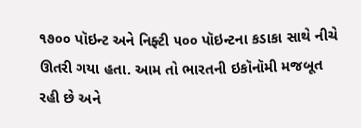૧૭૦૦ પૉઇન્ટ અને નિફ્ટી ૫૦૦ પૉઇન્ટના કડાકા સાથે નીચે ઊતરી ગયા હતા. આમ તો ભારતની ઇકૉનૉમી મજબૂત રહી છે અને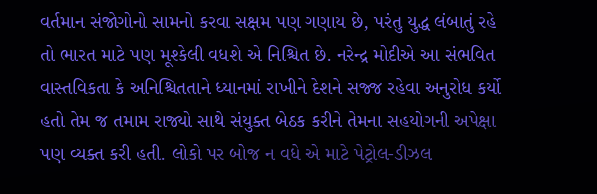વર્તમાન સંજોગોનો સામનો કરવા સક્ષમ પણ ગણાય છે, પરંતુ યુદ્ધ લંબાતું રહે તો ભારત માટે પણ મૂશ્કેલી વધશે એ નિશ્ચિત છે. નરેન્દ્ર મોદીએ આ સંભવિત વાસ્તવિકતા કે અનિશ્ચિતતાને ધ્યાનમાં રાખીને દેશને સજ્જ રહેવા અનુરોધ કર્યો હતો તેમ જ તમામ રાજ્યો સાથે સંયુક્ત બેઠક કરીને તેમના સહયોગની અપેક્ષા પણ વ્યક્ત કરી હતી. લોકો પર બોજ ન વધે એ માટે પેટ્રોલ-ડીઝલ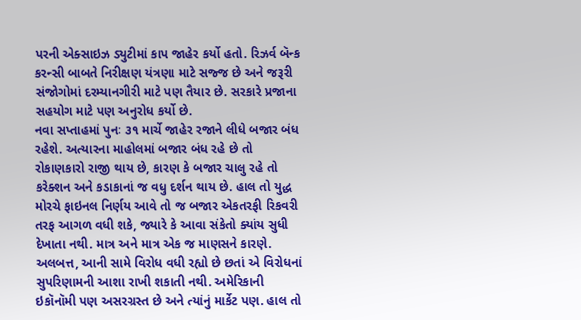પરની એક્સાઇઝ ડ્યુટીમાં કાપ જાહેર કર્યો હતો. રિઝર્વ બૅન્ક કરન્સી બાબતે નિરીક્ષણ યંત્રણા માટે સજ્જ છે અને જરૂરી સંજોગોમાં દરમ્યાનગીરી માટે પણ તૈયાર છે. સરકારે પ્રજાના સહયોગ માટે પણ અનુરોધ કર્યો છે.
નવા સપ્તાહમાં પુનઃ ૩૧ માર્ચે જાહેર રજાને લીધે બજાર બંધ રહેશે. અત્યારના માહોલમાં બજાર બંધ રહે છે તો રોકાણકારો રાજી થાય છે, કારણ કે બજાર ચાલુ રહે તો કરેક્શન અને કડાકાનાં જ વધુ દર્શન થાય છે. હાલ તો યુદ્ધ મોરચે ફાઇનલ નિર્ણય આવે તો જ બજાર એકતરફી રિકવરી તરફ આગળ વધી શકે, જ્યારે કે આવા સંકેતો ક્યાંય સુધી દેખાતા નથી. માત્ર અને માત્ર એક જ માણસને કારણે. અલબત્ત, આની સામે વિરોધ વધી રહ્યો છે છતાં એ વિરોધનાં સુપરિણામની આશા રાખી શકાતી નથી. અમેરિકાની ઇકૉનૉમી પણ અસરગ્રસ્ત છે અને ત્યાંનું માર્કેટ પણ. હાલ તો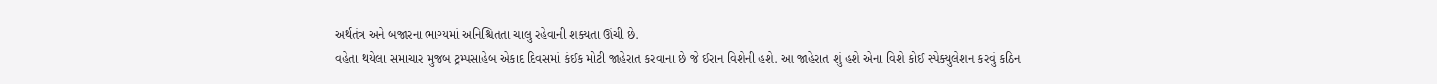અર્થતંત્ર અને બજારના ભાગ્યમાં અનિશ્ચિતતા ચાલુ રહેવાની શક્યતા ઊંચી છે.
વહેતા થયેલા સમાચાર મુજબ ટ્રમ્પસાહેબ એકાદ દિવસમાં કંઈક મોટી જાહેરાત કરવાના છે જે ઈરાન વિશેની હશે. આ જાહેરાત શું હશે એના વિશે કોઈ સ્પેક્યુલેશન કરવું કઠિન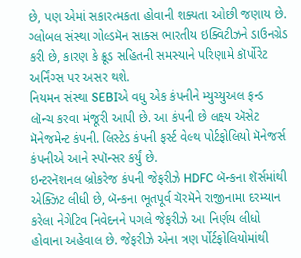છે, પણ એમાં સકારત્મકતા હોવાની શક્યતા ઓછી જણાય છે.
ગ્લોબલ સંસ્થા ગોલ્ડમૅન સાક્સ ભારતીય ઇક્વિટીઝને ડાઉનગ્રેડ કરી છે, કારણ કે ક્રૂડ સહિતની સમસ્યાને પરિણામે કૉર્પોરેટ અર્નિંગ્સ પર અસર થશે.
નિયમન સંસ્થા SEBIએ વધુ એક કંપનીને મ્યુચ્યુઅલ ફન્ડ લૉન્ચ કરવા મંજૂરી આપી છે. આ કંપની છે લક્ષ્ય ઍસેટ મૅનેજમેન્ટ કંપની. લિસ્ટેડ કંપની ફર્સ્ટ વેલ્થ પોર્ટફોલિયો મૅનેજર્સ કંપનીએ આને સ્પૉન્સર કર્યું છે.
ઇન્ટરનૅશનલ બ્રોકરેજ કંપની જેફરીઝે HDFC બૅન્કના શૅર્સમાંથી એક્ઝિટ લીધી છે, બૅન્કના ભૂતપૂર્વ ચૅરમૅને રાજીનામા દરમ્યાન કરેલા નેગેટિવ નિવેદનને પગલે જેફરીઝે આ નિર્ણય લીધો હોવાના અહેવાલ છે. જેફરીઝે એના ત્રણ ર્પોર્ટફોલિયોમાંથી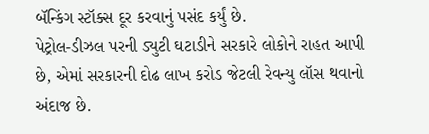બૅન્કિંગ સ્ટૉક્સ દૂર કરવાનું પસંદ કર્યું છે.
પેટ્રોલ-ડીઝલ પરની ડ્યુટી ઘટાડીને સરકારે લોકોને રાહત આપી છે, એમાં સરકારની દોઢ લાખ કરોડ જેટલી રેવન્યુ લૉસ થવાનો અંદાજ છે.